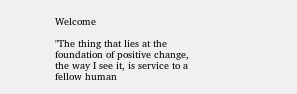Welcome

"The thing that lies at the foundation of positive change, the way I see it, is service to a fellow human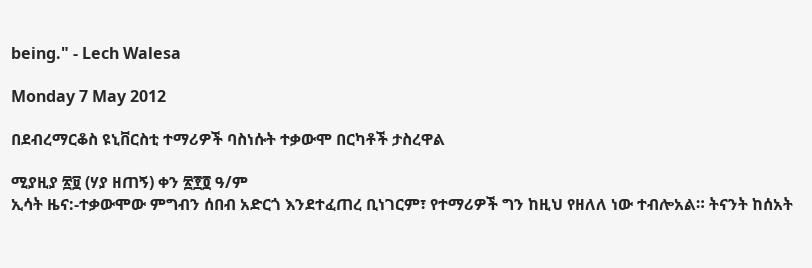being." - Lech Walesa

Monday 7 May 2012

በደብረማርቆስ ዩኒቨርስቲ ተማሪዎች ባስነሱት ተቃውሞ በርካቶች ታስረዋል

ሚያዚያ ፳፱ (ሃያ ዘጠኝ) ቀን ፳፻፬ ዓ/ም
ኢሳት ዜና:-ተቃውሞው ምግብን ሰበብ አድርጎ እንደተፈጠረ ቢነገርም፣ የተማሪዎች ግን ከዚህ የዘለለ ነው ተብሎአል። ትናንት ከሰአት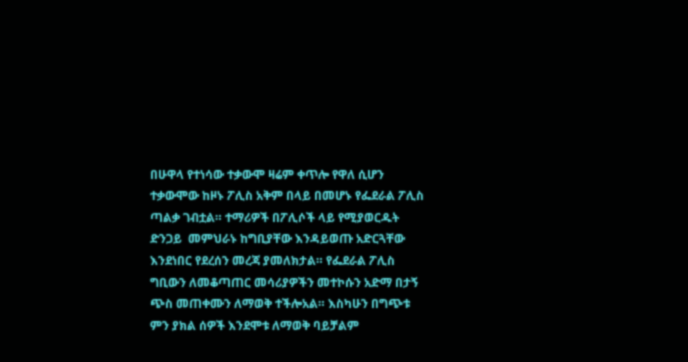በሁዋላ የተነሳው ተቃውሞ ዛሬም ቀጥሎ የዋለ ሲሆን ተቃውሞው ከዞኑ ፖሊስ አቅም በላይ በመሆኑ የፌደራል ፖሊስ ጣልቃ ገብቷል። ተማሪዎች በፖሊሶች ላይ የሚያወርዱት ድንጋይ  መምህራኑ ከግቢያቸው እንዳይወጡ አድርጓቸው እንደነበር የደረሰን መረጃ ያመለክታል። የፌደራል ፖሊስ ግቢውን ለመቆጣጠር መሳሪያዎችን መተኮሱን አድማ በታኝ ጭስ መጠቀሙን ለማወቅ ተችሎአል። እስካሁን በግጭቱ ምን ያክል ሰዎች እንደሞቱ ለማወቅ ባይቻልም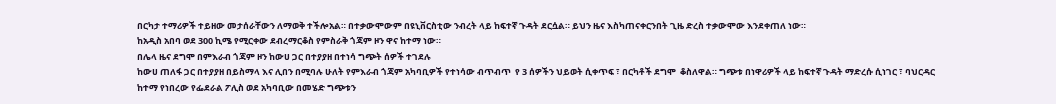በርካታ ተማሪዎች ተይዘው መታሰራቸውን ለማወቅ ተችሎአል። በተቃውሞውም በዩኒቨርስቲው ንብረት ላይ ከፍተኛ ጉዳት ደርሷል። ይህን ዜና እስካጠናቀርንበት ጊዜ ድረስ ተቃውሞው እንደቀጠለ ነው።
ከአዲስ አበባ ወደ 300 ኪሜ የሚርቀው ደብረማርቆስ የምስራቅ ጎጃም ዞን ዋና ከተማ ነው።
በሌላ ዜና ደግሞ በምእራብ ጎጃም ዞን ከውሀ ጋር በተያያዘ በተነሳ ግጭት ሰዎች ተገደሉ
ከውሀ ጠለፋ ጋር በተያያዘ በይስማላ እና ሊበን በሚባሉ ሁለት የምእራብ ጎጃም አካባቢዎች የተነሳው ብጥብጥ  የ 3 ሰዎችን ህይወት ሲቀጥፍ ፣ በርካቶች ደግሞ  ቆስለዋል። ግጭቱ በነዋሪዎች ላይ ከፍተኛ ጉዳት ማድረሱ ሲነገር ፣ ባህርዳር ከተማ የነበረው የፌደራል ፖሊስ ወደ አካባቢው በመሄድ ግጭቱን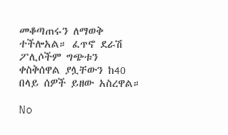መቆጣጠሩን ለማወቅ ተችሎአል። ፈጥኖ ደራሽ ፖሊሶችም ግጭቱን ቀስቅሰዋል ያሏቸውን ከ40 በላይ ሰዎች ይዘው አስረዋል።

No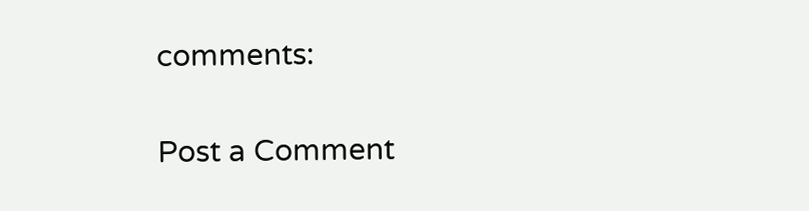comments:

Post a Comment